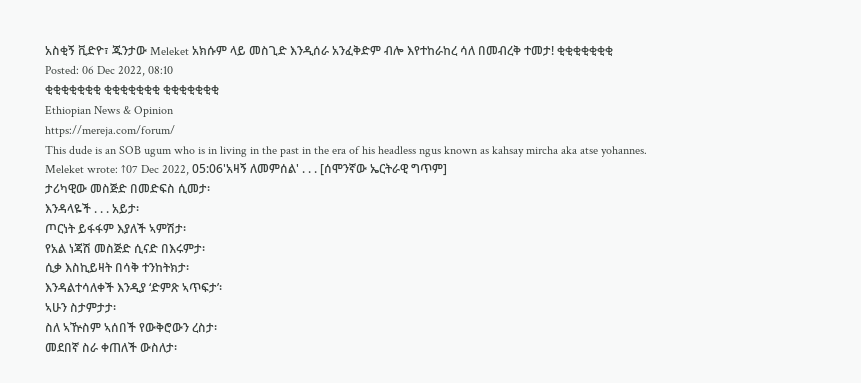አስቂኝ ቪድዮ፣ ጁንታው Meleket አክሱም ላይ መስጊድ እንዲሰራ አንፈቅድም ብሎ እየተከራከረ ሳለ በመብረቅ ተመታ! ቂቂቂቂቂቂቂ
Posted: 06 Dec 2022, 08:10
ቂቂቂቂቂቂቂ ቂቂቂቂቂቂቂ ቂቂቂቂቂቂቂ
Ethiopian News & Opinion
https://mereja.com/forum/
This dude is an SOB ugum who is in living in the past in the era of his headless ngus known as kahsay mircha aka atse yohannes.
Meleket wrote: ↑07 Dec 2022, 05:06'አዛኝ ለመምሰል' . . . [ሰሞንኛው ኤርትራዊ ግጥም]
ታሪካዊው መስጅድ በመድፍስ ሲመታ፡
እንዳላዬች . . . አይታ፡
ጦርነት ይፋፋም እያለች ኣምሽታ፡
የአል ነጃሽ መስጅድ ሲናድ በእሩምታ፡
ሲቃ እስኪይዛት በሳቅ ተንከትክታ፡
እንዳልተሳለቀች እንዲያ ‘ድምጽ ኣጥፍታ’፡
ኣሁን ስታምታታ፡
ስለ ኣዅስም ኣሰበች የውቅሮውን ረስታ፡
መደበኛ ስራ ቀጠለች ውስለታ፡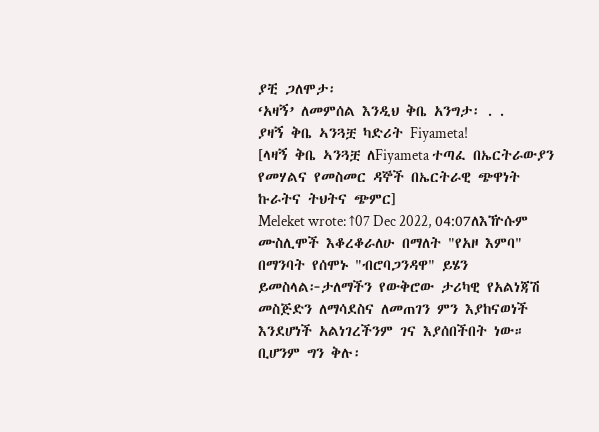ያቺ ጋለሞታ፡
‘አዛኝ’ ለመምሰል እንዲህ ቅቤ አንግታ፡ . .
ያዛኝ ቅቤ ኣንጓቿ ካድሪት Fiyameta!
[ላዛኝ ቅቤ ኣንጓቿ ለFiyameta ተጣፈ በኤርትራውያን የመሃልና የመስመር ዳኞች በኤርትራዊ ጭዋነት ኩራትና ትህትና ጭምር]
Meleket wrote: ↑07 Dec 2022, 04:07ለእዅሱም ሙስሊሞች እቆረቆራለሁ በማለት "የአዞ እምባ" በማንባት የሰሞኑ "ብሮባጋንዳዋ" ይሄን ይመስላል፦ታለማችን የውቅሮው ታሪካዊ የአልነጃሽ መስጅድን ለማሳደስና ለመጠገን ምን እያከናወነች እንደሆነች አልነገረችንም ገና እያሰበችበት ነው። ቢሆንም ግን ቅሉ፡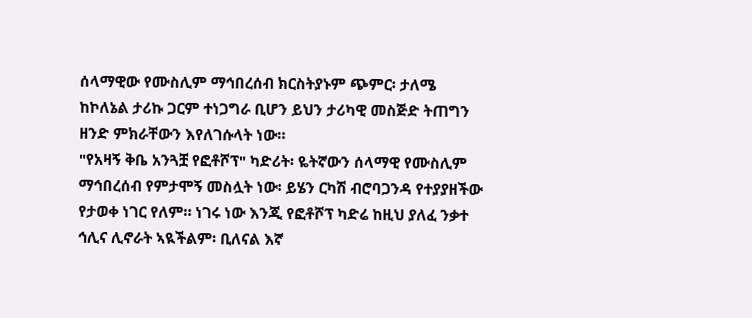ሰላማዊው የሙስሊም ማኅበረሰብ ክርስትያኑም ጭምር፡ ታለሜ ከኮለኔል ታሪኩ ጋርም ተነጋግራ ቢሆን ይህን ታሪካዊ መስጅድ ትጠግን ዘንድ ምክራቸውን እየለገሱላት ነው።
"የአዛኝ ቅቤ አንጓቿ የፎቶሾፕ" ካድሪት፡ ዬትኛውን ሰላማዊ የሙስሊም ማኅበረሰብ የምታሞኝ መስሏት ነው፡ ይሄን ርካሽ ብሮባጋንዳ የተያያዘችው የታወቀ ነገር የለም። ነገሩ ነው እንጂ የፎቶሾፕ ካድሬ ከዚህ ያለፈ ንቃተ ኅሊና ሊኖራት ኣዪችልም፡ ቢለናል እኛ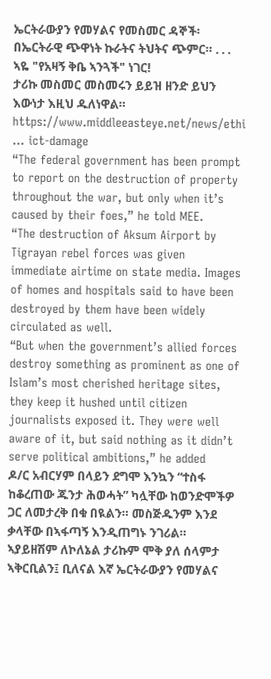ኤርትራውያን የመሃልና የመስመር ዳኞች፡ በኤርትራዊ ጭዋነት ኩራትና ትህትና ጭምር። . . . ኣዬ "የአዛኝ ቅቤ ኣንጓች" ነገር!
ታሪኩ መስመር መስመሩን ይይዝ ዘንድ ይህን እውነታ እዚህ ዱለነዋል።
https://www.middleeasteye.net/news/ethi ... ict-damage
“The federal government has been prompt to report on the destruction of property throughout the war, but only when it’s caused by their foes,” he told MEE.
“The destruction of Aksum Airport by Tigrayan rebel forces was given immediate airtime on state media. Images of homes and hospitals said to have been destroyed by them have been widely circulated as well.
“But when the government’s allied forces destroy something as prominent as one of Islam’s most cherished heritage sites, they keep it hushed until citizen journalists exposed it. They were well aware of it, but said nothing as it didn’t serve political ambitions,” he added
ዶ/ር አብርሃም በላይን ደግሞ እንኳን “ተስፋ ከቆረጠው ጁንታ ሕወሓት” ካሏቸው ከወንድሞችዎ ጋር ለመታረቅ በቁ በዪልን። መስጅዱንም እንደ ቃላቸው በኣፋጣኝ እንዲጠግኑ ንገሪል። ኣያይዘሽም ለኮለኔል ታሪኩም ሞቅ ያለ ሰላምታ ኣቅርቢልን፤ ቢለናል እኛ ኤርትራውያን የመሃልና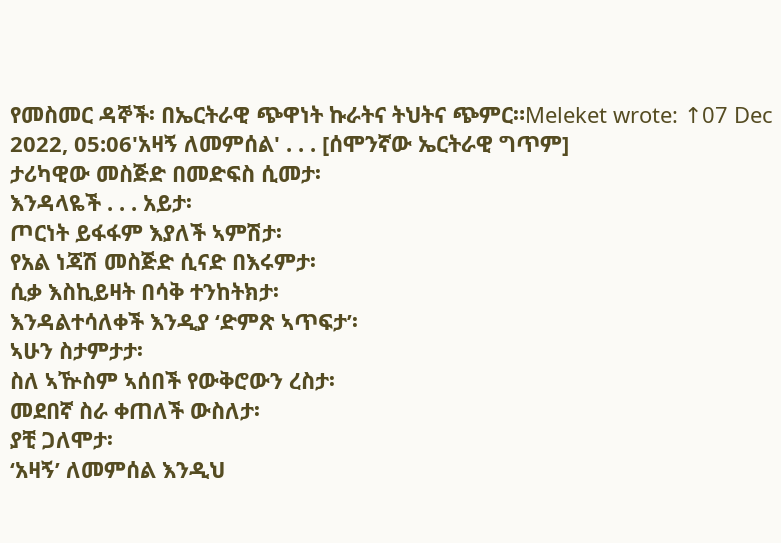የመስመር ዳኞች፡ በኤርትራዊ ጭዋነት ኩራትና ትህትና ጭምር።Meleket wrote: ↑07 Dec 2022, 05:06'አዛኝ ለመምሰል' . . . [ሰሞንኛው ኤርትራዊ ግጥም]
ታሪካዊው መስጅድ በመድፍስ ሲመታ፡
እንዳላዬች . . . አይታ፡
ጦርነት ይፋፋም እያለች ኣምሽታ፡
የአል ነጃሽ መስጅድ ሲናድ በእሩምታ፡
ሲቃ እስኪይዛት በሳቅ ተንከትክታ፡
እንዳልተሳለቀች እንዲያ ‘ድምጽ ኣጥፍታ’፡
ኣሁን ስታምታታ፡
ስለ ኣዅስም ኣሰበች የውቅሮውን ረስታ፡
መደበኛ ስራ ቀጠለች ውስለታ፡
ያቺ ጋለሞታ፡
‘አዛኝ’ ለመምሰል እንዲህ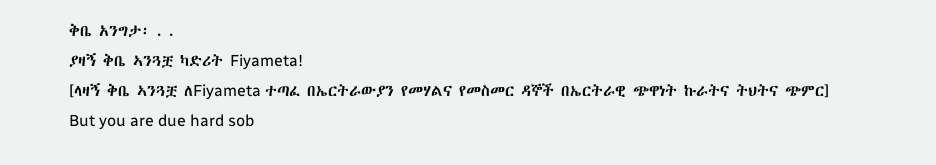ቅቤ አንግታ፡ . .
ያዛኝ ቅቤ ኣንጓቿ ካድሪት Fiyameta!
[ላዛኝ ቅቤ ኣንጓቿ ለFiyameta ተጣፈ በኤርትራውያን የመሃልና የመስመር ዳኞች በኤርትራዊ ጭዋነት ኩራትና ትህትና ጭምር]
But you are due hard sob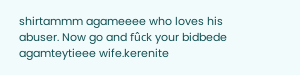shirtammm agameeee who loves his abuser. Now go and fûck your bidbede agamteytieee wife.kerenite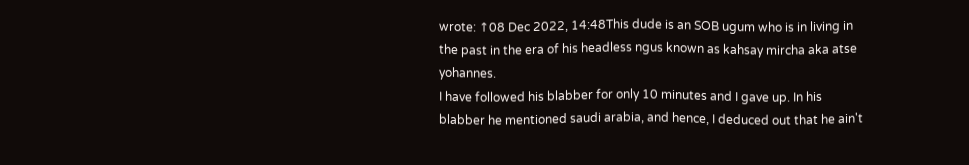wrote: ↑08 Dec 2022, 14:48This dude is an SOB ugum who is in living in the past in the era of his headless ngus known as kahsay mircha aka atse yohannes.
I have followed his blabber for only 10 minutes and I gave up. In his blabber he mentioned saudi arabia, and hence, I deduced out that he ain't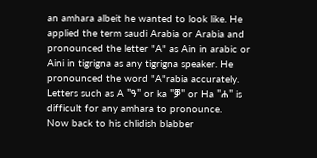an amhara albeit he wanted to look like. He applied the term saudi Arabia or Arabia and pronounced the letter "A" as Ain in arabic or Aini in tigrigna as any tigrigna speaker. He pronounced the word "A"rabia accurately.
Letters such as A "ዓ" or ka "ቓ" or Ha "ሐ" is difficult for any amhara to pronounce.
Now back to his chlidish blabber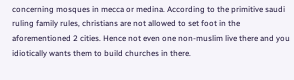concerning mosques in mecca or medina. According to the primitive saudi ruling family rules, christians are not allowed to set foot in the aforementioned 2 cities. Hence not even one non-muslim live there and you idiotically wants them to build churches in there.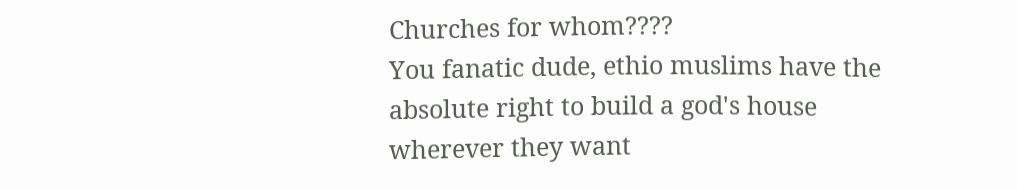Churches for whom????
You fanatic dude, ethio muslims have the absolute right to build a god's house wherever they want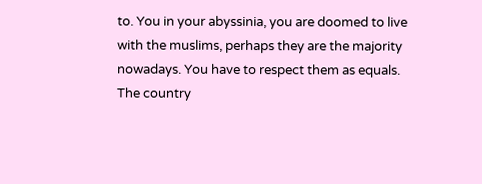to. You in your abyssinia, you are doomed to live with the muslims, perhaps they are the majority nowadays. You have to respect them as equals. The country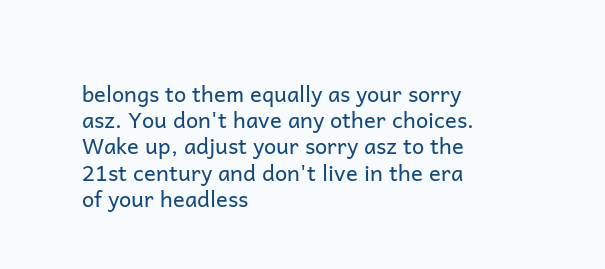belongs to them equally as your sorry asz. You don't have any other choices.
Wake up, adjust your sorry asz to the 21st century and don't live in the era of your headless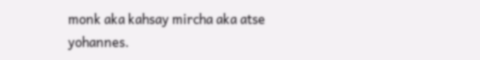monk aka kahsay mircha aka atse yohannes.